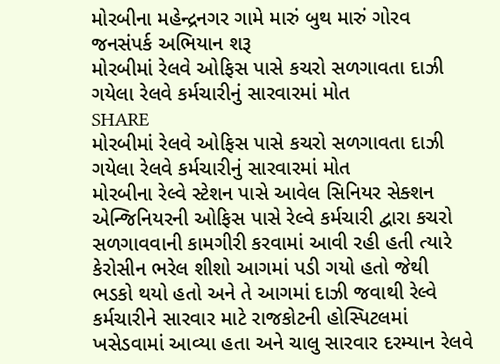મોરબીના મહેન્દ્રનગર ગામે મારું બુથ મારું ગોરવ જનસંપર્ક અભિયાન શરૂ
મોરબીમાં રેલવે ઓફિસ પાસે કચરો સળગાવતા દાઝી ગયેલા રેલવે કર્મચારીનું સારવારમાં મોત
SHARE
મોરબીમાં રેલવે ઓફિસ પાસે કચરો સળગાવતા દાઝી ગયેલા રેલવે કર્મચારીનું સારવારમાં મોત
મોરબીના રેલ્વે સ્ટેશન પાસે આવેલ સિનિયર સેક્શન એન્જિનિયરની ઓફિસ પાસે રેલ્વે કર્મચારી દ્વારા કચરો સળગાવવાની કામગીરી કરવામાં આવી રહી હતી ત્યારે કેરોસીન ભરેલ શીશો આગમાં પડી ગયો હતો જેથી ભડકો થયો હતો અને તે આગમાં દાઝી જવાથી રેલ્વે કર્મચારીને સારવાર માટે રાજકોટની હોસ્પિટલમાં ખસેડવામાં આવ્યા હતા અને ચાલુ સારવાર દરમ્યાન રેલવે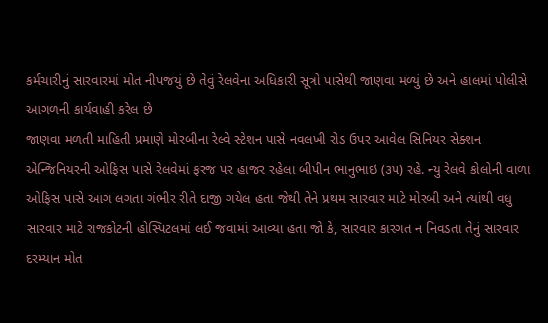કર્મચારીનું સારવારમાં મોત નીપજયું છે તેવું રેલવેના અધિકારી સૂત્રો પાસેથી જાણવા મળ્યું છે અને હાલમાં પોલીસે આગળની કાર્યવાહી કરેલ છે
જાણવા મળતી માહિતી પ્રમાણે મોરબીના રેલ્વે સ્ટેશન પાસે નવલખી રોડ ઉપર આવેલ સિનિયર સેક્શન એન્જિનિયરની ઓફિસ પાસે રેલવેમાં ફરજ પર હાજર રહેલા બીપીન ભાનુભાઇ (૩૫) રહે. ન્યુ રેલવે કોલોની વાળા ઓફિસ પાસે આગ લગતા ગંભીર રીતે દાજી ગયેલ હતા જેથી તેને પ્રથમ સારવાર માટે મોરબી અને ત્યાંથી વધુ સારવાર માટે રાજકોટની હોસ્પિટલમાં લઈ જવામાં આવ્યા હતા જો કે, સારવાર કારગત ન નિવડતા તેનું સારવાર દરમ્યાન મોત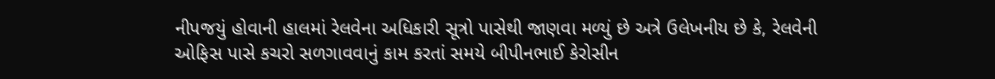નીપજયું હોવાની હાલમાં રેલવેના અધિકારી સૂત્રો પાસેથી જાણવા મળ્યું છે અત્રે ઉલેખનીય છે કે, રેલવેની ઓફિસ પાસે કચરો સળગાવવાનું કામ કરતાં સમયે બીપીનભાઈ કેરોસીન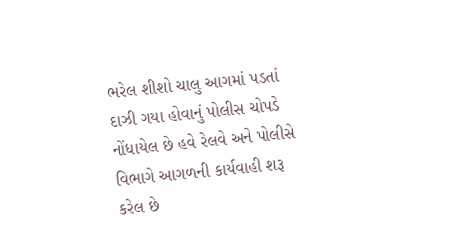ભરેલ શીશો ચાલુ આગમાં પડતાં દાઝી ગયા હોવાનું પોલીસ ચોપડે નોંધાયેલ છે હવે રેલવે અને પોલીસે વિભાગે આગળની કાર્યવાહી શરૂ કરેલ છે